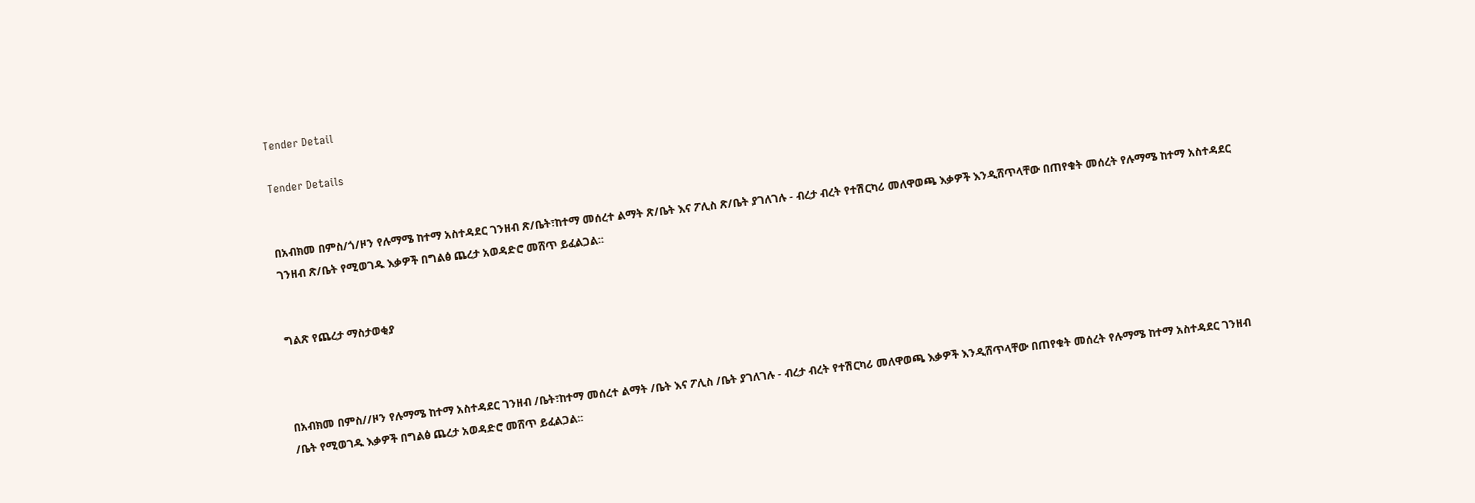Tender Detail

Tender Details


በአብክመ በምስ/ጎ/ዞን የሉማሜ ከተማ አስተዳደር ገንዘብ ጽ/ቤት፣ከተማ መሰረተ ልማት ጽ/ቤት እና ፖሊስ ጽ/ቤት ያገለገሉ - ብረታ ብረት የተሽርካሪ መለዋወጫ እቃዎች እንዲሸጥላቸው በጠየቁት መሰረት የሉማሜ ከተማ አስተዳደር ገንዘብ ጽ/ቤት የሚወገዱ እቃዎች በግልፅ ጨረታ አወዳድሮ መሸጥ ይፈልጋል፡፡


ግልጽ የጨረታ ማስታወቂያ



በአብክመ በምስ//ዞን የሉማሜ ከተማ አስተዳደር ገንዘብ /ቤት፣ከተማ መሰረተ ልማት /ቤት እና ፖሊስ /ቤት ያገለገሉ - ብረታ ብረት የተሽርካሪ መለዋወጫ እቃዎች እንዲሸጥላቸው በጠየቁት መሰረት የሉማሜ ከተማ አስተዳደር ገንዘብ /ቤት የሚወገዱ እቃዎች በግልፅ ጨረታ አወዳድሮ መሸጥ ይፈልጋል፡፡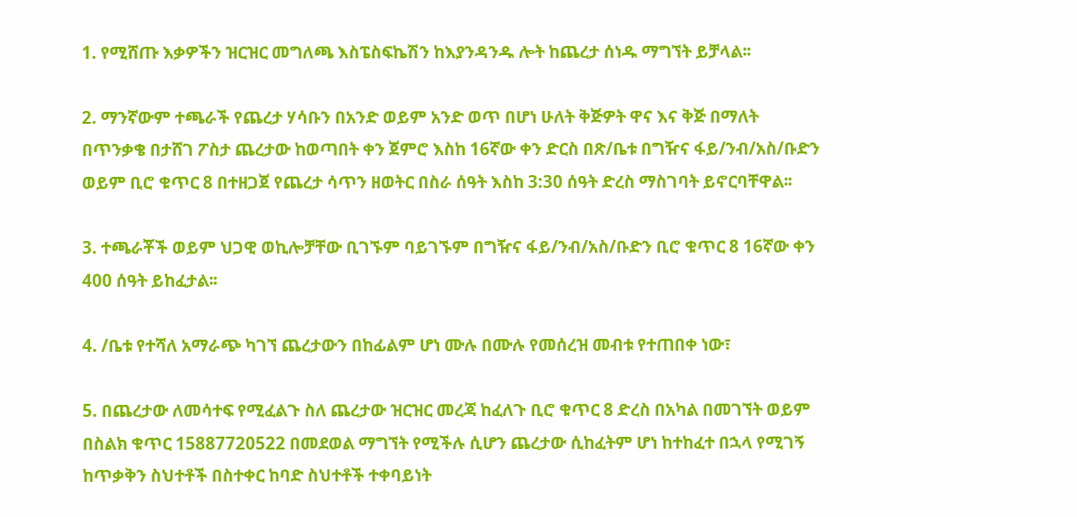1. የሚሸጡ እቃዎችን ዝርዝር መግለጫ እስፔስፍኬሽን ከእያንዳንዱ ሎት ከጨረታ ሰነዱ ማግኘት ይቻላል፡፡

2. ማንኛውም ተጫራች የጨረታ ሃሳቡን በአንድ ወይም አንድ ወጥ በሆነ ሁለት ቅጅዎት ዋና እና ቅጅ በማለት በጥንቃቄ በታሸገ ፖስታ ጨረታው ከወጣበት ቀን ጀምሮ እስከ 16ኛው ቀን ድርስ በጽ/ቤቱ በግዥና ፋይ/ንብ/አስ/ቡድን ወይም ቢሮ ቁጥር 8 በተዘጋጀ የጨረታ ሳጥን ዘወትር በስራ ሰዓት እስከ 3:30 ሰዓት ድረስ ማስገባት ይኖርባቸዋል፡፡

3. ተጫራቾች ወይም ህጋዊ ወኪሎቻቸው ቢገኙም ባይገኙም በግዥና ፋይ/ንብ/አስ/ቡድን ቢሮ ቁጥር 8 16ኛው ቀን 400 ሰዓት ይከፈታል፡፡

4. /ቤቱ የተሻለ አማራጭ ካገኘ ጨረታውን በከፊልም ሆነ ሙሉ በሙሉ የመሰረዝ መብቱ የተጠበቀ ነው፣

5. በጨረታው ለመሳተፍ የሚፈልጉ ስለ ጨረታው ዝርዝር መረጃ ከፈለጉ ቢሮ ቁጥር 8 ድረስ በአካል በመገኘት ወይም በስልክ ቁጥር 15887720522 በመደወል ማግኘት የሚችሉ ሲሆን ጨረታው ሲከፈትም ሆነ ከተከፈተ በኋላ የሚገኝ ከጥቃቅን ስህተቶች በስተቀር ከባድ ስህተቶች ተቀባይነት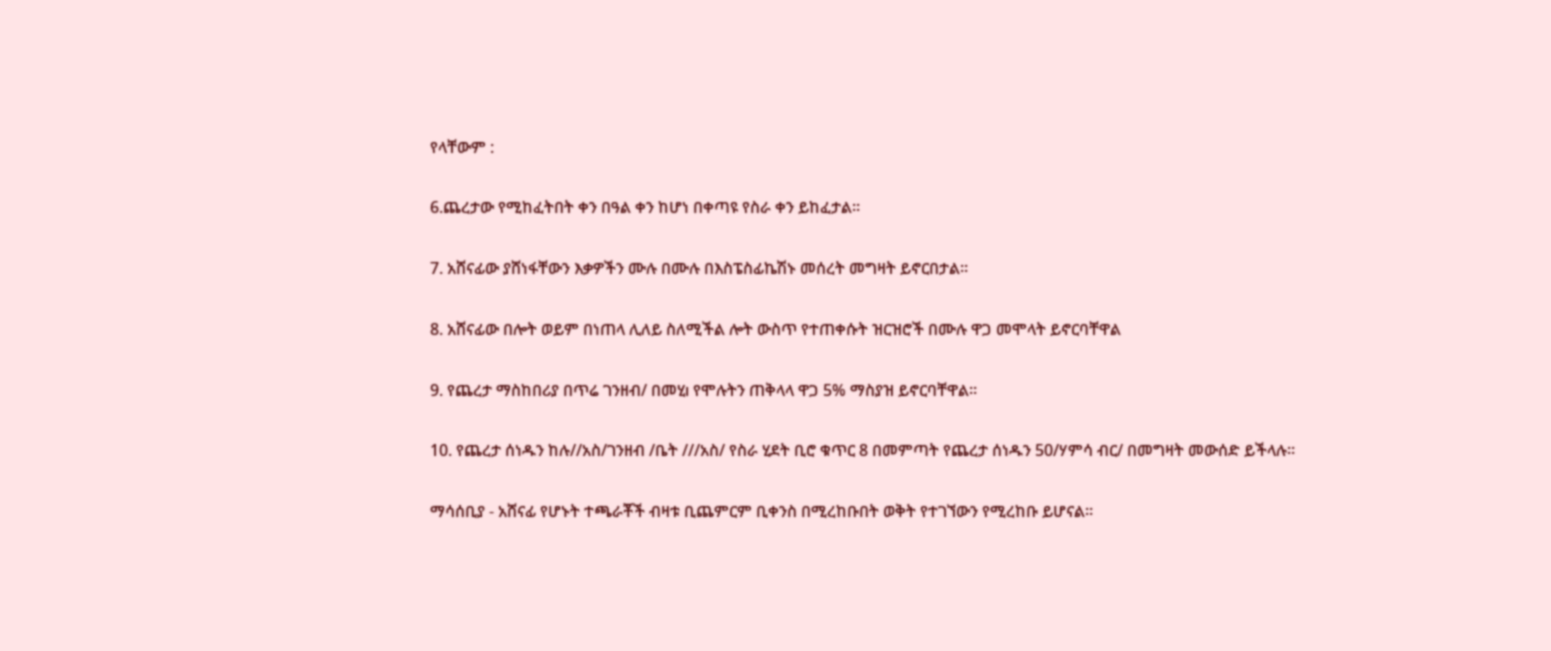የላቸውም :

6.ጨረታው የሚከፈትበት ቀን በዓል ቀን ከሆነ በቀጣዩ የስራ ቀን ይከፈታል፡፡

7. አሸናፊው ያሸነፋቸውን እቃዎችን ሙሉ በሙሉ በእስፔስፊኬሽኑ መሰረት መግዛት ይኖርበታል፡፡

8. አሸናፊው በሎት ወይም በነጠላ ሊለይ ስለሚችል ሎት ውስጥ የተጠቀሱት ዝርዝሮች በሙሉ ዋጋ መሞላት ይኖርባቸዋል

9. የጨረታ ማስከበሪያ በጥሬ ገንዘብ/ በመሂı የሞሉትን ጠቅላላ ዋጋ 5% ማስያዝ ይኖርባቸዋል፡፡

10. የጨረታ ሰነዱን ከሉ//አስ/ገንዘብ /ቤት ///አስ/ የስራ ሂደት ቢሮ ቁጥር 8 በመምጣት የጨረታ ሰነዱን 50/ሃምሳ ብር/ በመግዛት መውሰድ ይችላሉ፡፡

ማሳሰቢያ - አሸናፊ የሆኑት ተጫራቾች ብዛቱ ቢጨምርም ቢቀንስ በሚረከቡበት ወቅት የተገኘውን የሚረከቡ ይሆናል፡፡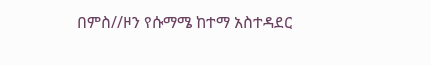በምስ//ዞን የሱማሜ ከተማ አስተዳደር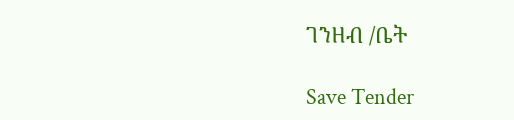ገንዘብ /ቤት

Save Tender